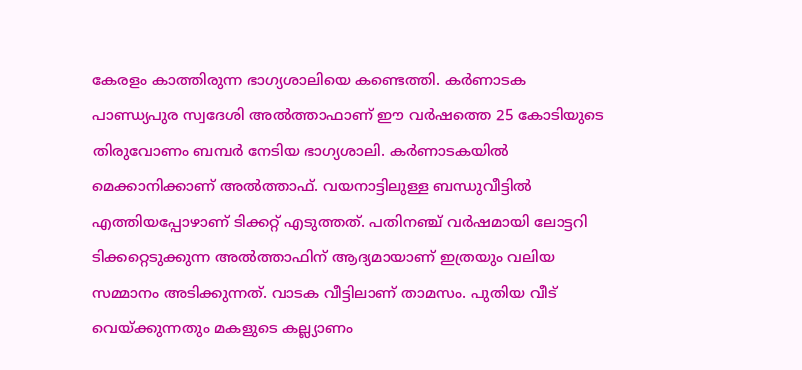കേരളം കാത്തിരുന്ന ഭാഗ്യശാലിയെ കണ്ടെത്തി. കർണാടക പാണ്ഡ്യപുര സ്വദേശി അൽത്താഫാണ് ഈ വർഷത്തെ 25 കോടിയുടെ തിരുവോണം ബമ്പർ നേടിയ ഭാഗ്യശാലി. കർണാടകയിൽ മെക്കാനിക്കാണ് അൽത്താഫ്. വയനാട്ടിലുള്ള ബന്ധുവീട്ടിൽ എത്തിയപ്പോഴാണ് ടിക്കറ്റ് എടുത്തത്. പതിനഞ്ച് വർഷമായി ലോട്ടറി ടിക്കറ്റെടുക്കുന്ന അൽത്താഫിന് ആദ്യമായാണ് ഇത്രയും വലിയ സമ്മാനം അടിക്കുന്നത്. വാടക വീട്ടിലാണ് താമസം. പുതിയ വീട് വെയ്ക്കുന്നതും മകളുടെ കല്ല്യാണം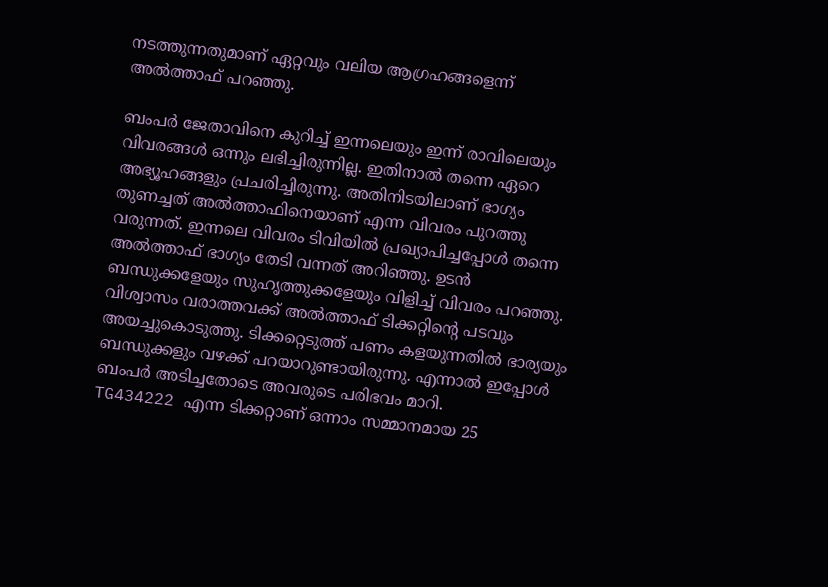നടത്തുന്നതുമാണ് ഏറ്റവും വലിയ ആഗ്രഹങ്ങളെന്ന് അൽത്താഫ് പറഞ്ഞു.

ബംപർ ജേതാവിനെ കുറിച്ച് ഇന്നലെയും ഇന്ന് രാവിലെയും വിവരങ്ങൾ ഒന്നും ലഭിച്ചിരുന്നില്ല. ഇതിനാൽ തന്നെ ഏറെ അഭ്യൂഹങ്ങളും പ്രചരിച്ചിരുന്നു. അതിനിടയിലാണ് ഭാഗ്യം തുണച്ചത് അൽത്താഫിനെയാണ് എന്ന വിവരം പുറത്തു വരുന്നത്. ഇന്നലെ വിവരം ടിവിയിൽ പ്രഖ്യാപിച്ചപ്പോൾ തന്നെ അൽത്താഫ് ഭാഗ്യം തേടി വന്നത് അറിഞ്ഞു. ഉടൻ ബന്ധുക്കളേയും സുഹൃത്തുക്കളേയും വിളിച്ച് വിവരം പറഞ്ഞു. വിശ്വാസം വരാത്തവക്ക് അൽത്താഫ് ടിക്കറ്റിന്റെ പടവും അയച്ചുകൊടുത്തു. ടിക്കറ്റെടുത്ത് പണം കളയുന്നതിൽ ഭാര്യയും ബന്ധുക്കളും വഴക്ക് പറയാറുണ്ടായിരുന്നു. എന്നാൽ ഇപ്പോൾ ബംപർ അടിച്ചതോടെ അവരുടെ പരിഭവം മാറി.
TG434222 എന്ന ടിക്കറ്റാണ് ഒന്നാം സമ്മാനമായ 25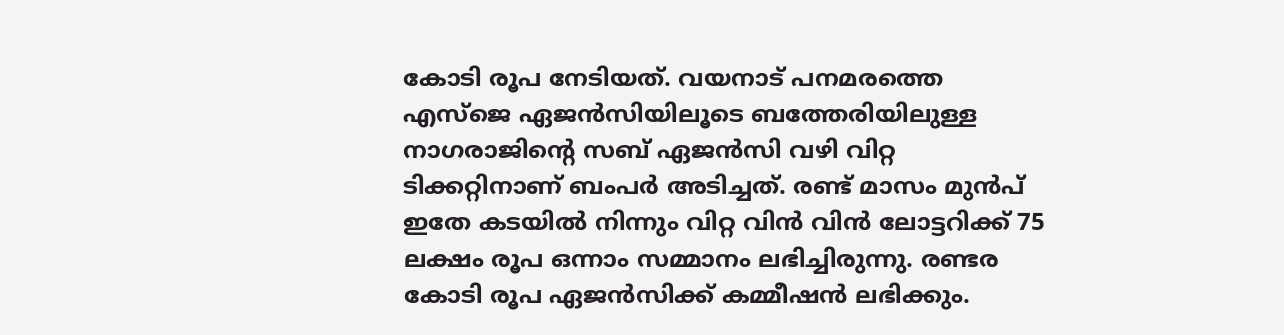കോടി രൂപ നേടിയത്. വയനാട് പനമരത്തെ എസ്ജെ ഏജൻസിയിലൂടെ ബത്തേരിയിലുള്ള നാഗരാജിന്റെ സബ് ഏജൻസി വഴി വിറ്റ ടിക്കറ്റിനാണ് ബംപർ അടിച്ചത്. രണ്ട് മാസം മുൻപ് ഇതേ കടയിൽ നിന്നും വിറ്റ വിൻ വിൻ ലോട്ടറിക്ക് 75 ലക്ഷം രൂപ ഒന്നാം സമ്മാനം ലഭിച്ചിരുന്നു. രണ്ടര കോടി രൂപ ഏജൻസിക്ക് കമ്മീഷൻ ലഭിക്കും.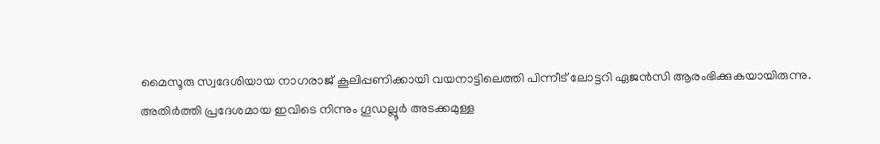മൈസൂരു സ്വദേശിയായ നാഗരാജ് കൂലിപ്പണിക്കായി വയനാട്ടിലെത്തി പിന്നീട് ലോട്ടറി ഏജൻസി ആരംഭിക്കുകയായിരുന്നു.
അതിർത്തി പ്രദേശമായ ഇവിടെ നിന്നും ഗൂഡല്ലൂർ അടക്കമുള്ള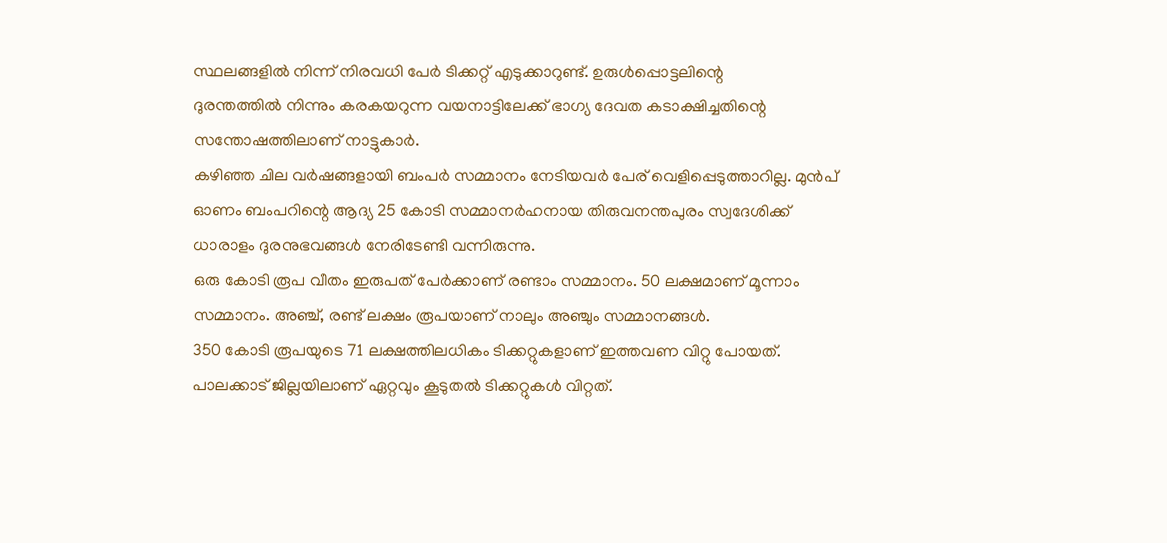സ്ഥലങ്ങളിൽ നിന്ന് നിരവധി പേർ ടിക്കറ്റ് എടുക്കാറുണ്ട്. ഉരുൾപ്പൊട്ടലിന്റെ
ദുരന്തത്തിൽ നിന്നും കരകയറുന്ന വയനാട്ടിലേക്ക് ഭാഗ്യ ദേവത കടാക്ഷിച്ചതിന്റെ സന്തോഷത്തിലാണ് നാട്ടുകാർ.
കഴിഞ്ഞ ചില വർഷങ്ങളായി ബംപർ സമ്മാനം നേടിയവർ പേര് വെളിപ്പെടുത്താറില്ല. മുൻപ് ഓണം ബംപറിന്റെ ആദ്യ 25 കോടി സമ്മാനർഹനായ തിരുവനന്തപുരം സ്വദേശിക്ക് ധാരാളം ദുരനുഭവങ്ങൾ നേരിടേണ്ടി വന്നിരുന്നു.
ഒരു കോടി രൂപ വീതം ഇരുപത് പേർക്കാണ് രണ്ടാം സമ്മാനം. 50 ലക്ഷമാണ് മൂന്നാം സമ്മാനം. അഞ്ച്, രണ്ട് ലക്ഷം രൂപയാണ് നാലും അഞ്ചും സമ്മാനങ്ങൾ.
350 കോടി രൂപയുടെ 71 ലക്ഷത്തിലധികം ടിക്കറ്റുകളാണ് ഇത്തവണ വിറ്റു പോയത്. പാലക്കാട് ജില്ലയിലാണ് ഏറ്റവും കൂടുതൽ ടിക്കറ്റുകൾ വിറ്റത്.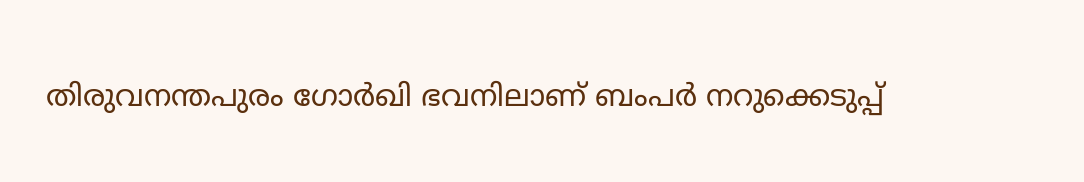തിരുവനന്തപുരം ഗോർഖി ഭവനിലാണ് ബംപർ നറുക്കെടുപ്പ്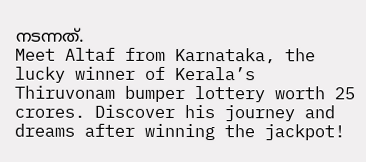നടന്നത്.
Meet Altaf from Karnataka, the lucky winner of Kerala’s Thiruvonam bumper lottery worth 25 crores. Discover his journey and dreams after winning the jackpot!